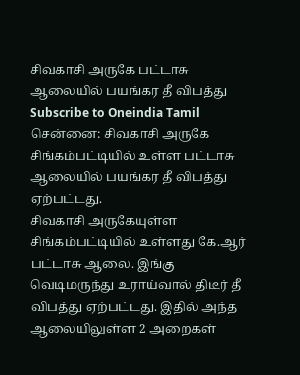சிவகாசி அருகே பட்டாசு ஆலையில் பயங்கர தீ விபத்து
Subscribe to Oneindia Tamil
சென்னை: சிவகாசி அருகே சிங்கம்பட்டியில் உள்ள பட்டாசு ஆலையில் பயங்கர தீ விபத்து ஏற்பட்டது.
சிவகாசி அருகேயுள்ள சிங்கம்பட்டியில் உள்ளது கே.ஆர் பட்டாசு ஆலை. இங்கு வெடிமருந்து உராய்வால் திடீர் தீ விபத்து ஏற்பட்டது. இதில் அந்த ஆலையிலுள்ள 2 அறைகள்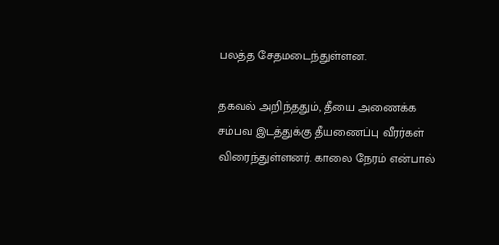பலத்த சேதமடைந்துள்ளன.

தகவல் அறிந்ததும், தீயை அணைக்க சம்பவ இடத்துக்கு தீயணைப்பு வீரர்கள் விரைந்துள்ளனர். காலை நேரம் என்பால்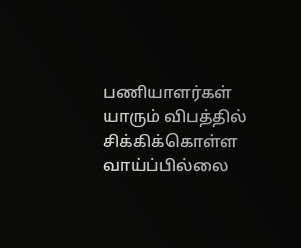பணியாளர்கள் யாரும் விபத்தில் சிக்கிக்கொள்ள வாய்ப்பில்லை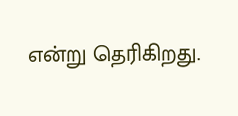என்று தெரிகிறது.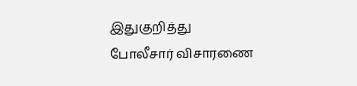இதுகுறித்து போலீசார் விசாரணை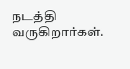நடத்தி வருகிறார்கள்.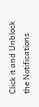Click it and Unblock the Notifications